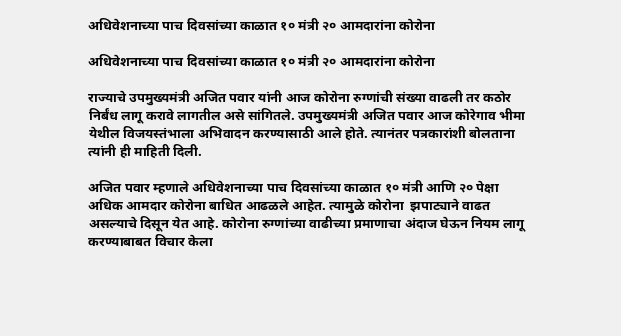अधिवेशनाच्या पाच दिवसांच्या काळात १० मंत्री २० आमदारांना कोरोना

अधिवेशनाच्या पाच दिवसांच्या काळात १० मंत्री २० आमदारांना कोरोना

राज्याचे उपमुख्यमंत्री अजित पवार यांनी आज कोरोना रुग्णांची संख्या वाढली तर कठोर निर्बंध लागू करावे लागतील असे सांगितले. उपमुख्यमंत्री अजित पवार आज कोरेगाव भीमा येथील विजयस्तंभाला अभिवादन करण्यासाठी आले होते. त्यानंतर पत्रकारांशी बोलताना त्यांनी ही माहिती दिली.

अजित पवार म्हणाले अधिवेशनाच्या पाच दिवसांच्या काळात १० मंत्री आणि २० पेक्षा अधिक आमदार कोरोना बाधित आढळले आहेत. त्यामुळे कोरोना  झपाट्याने वाढत असल्याचे दिसून येत आहे. कोरोना रुग्णांच्या वाढीच्या प्रमाणाचा अंदाज घेऊन नियम लागू करण्याबाबत विचार केला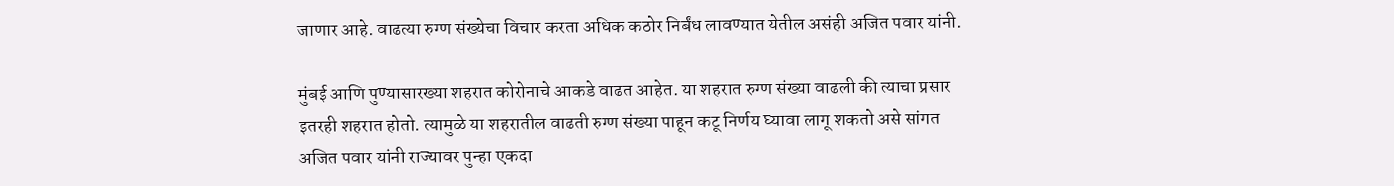जाणार आहे. वाढत्या रुग्ण संख्येचा विचार करता अधिक कठोर निर्बंध लावण्यात येतील असंही अजित पवार यांनी.

मुंबई आणि पुण्यासारख्या शहरात कोरोनाचे आकडे वाढत आहेत. या शहरात रुग्ण संख्या वाढली की त्याचा प्रसार इतरही शहरात होतो. त्यामुळे या शहरातील वाढती रुग्ण संख्या पाहून कटू निर्णय घ्यावा लागू शकतो असे सांगत अजित पवार यांनी राज्यावर पुन्हा एकदा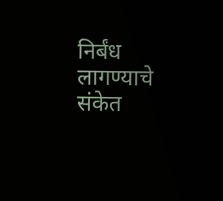निर्बंध लागण्याचे संकेत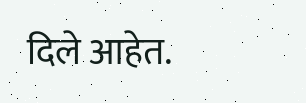दिले आहेत.